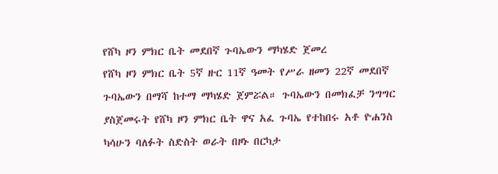የሸካ ዞን ምክር ቤት መደበኛ ጉባኤውን ማካሄድ ጀመረ
የሸካ ዞን ምክር ቤት 5ኛ ዙር 11ኛ ዓመት የሥራ ዘመን 22ኛ መደበኛ ጉባኤውን በማሻ ከተማ ማካሄድ ጀምሯል። ጉባኤውን በመክፈቻ ንግግር ያስጀመሩት የሸካ ዞን ምክር ቤት ዋና አፈ ጉባኤ የተከበሩ አቶ ዮሐንስ ካሳሁን ባለፉት ስድስት ወራት በዞኑ በርካታ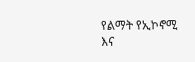የልማት የኢኮኖሚ እና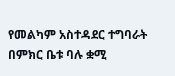የመልካም አስተዳደር ተግባራት በምክር ቤቱ ባሉ ቋሚ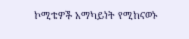ኮሚቴዎች አማካይነት የሚከናወኑ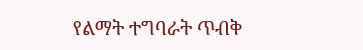የልማት ተግባራት ጥብቅ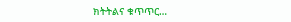ክትትልና ቁጥጥር…